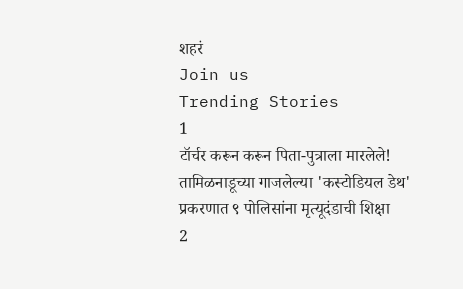शहरं
Join us
Trending Stories
1
टॉर्चर करून करून पिता-पुत्राला मारलेले! तामिळनाडूच्या गाजलेल्या 'कस्टोडियल डेथ' प्रकरणात ९ पोलिसांना मृत्यूदंडाची शिक्षा
2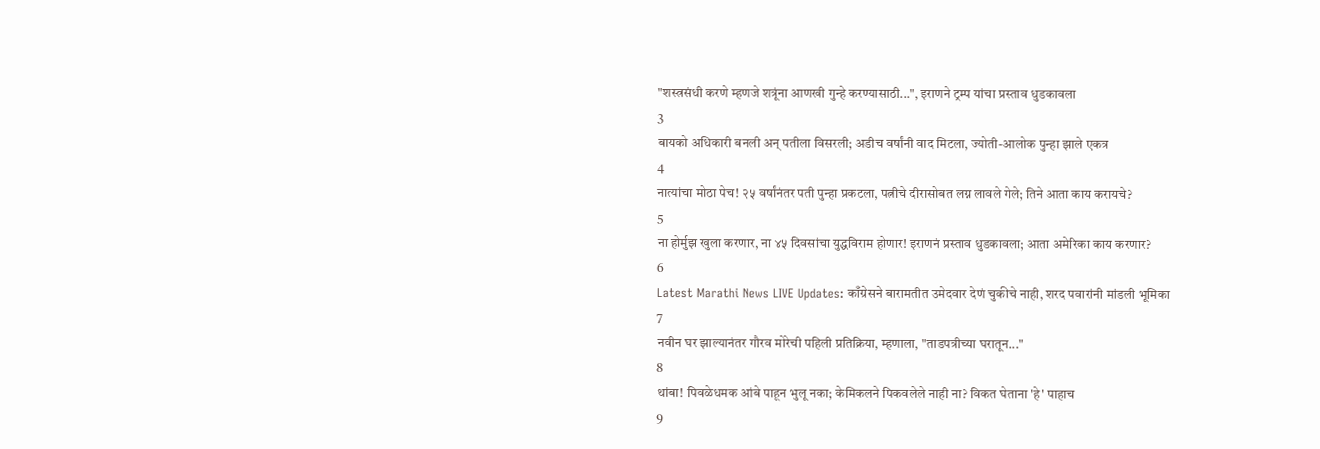"शस्त्रसंधी करणे म्हणजे शत्रूंना आणखी गुन्हे करण्यासाठी...", इराणने ट्रम्प यांचा प्रस्ताव धुडकावला
3
बायको अधिकारी बनली अन् पतीला विसरली; अडीच वर्षांनी वाद मिटला, ज्योती-आलोक पुन्हा झाले एकत्र
4
नात्यांचा मोठा पेच! २५ वर्षांनंतर पती पुन्हा प्रकटला, पत्नीचे दीरासोबत लग्न लावले गेले; तिने आता काय करायचे?
5
ना होर्मुझ खुला करणार, ना ४५ दिवसांचा युद्धविराम होणार! इराणनं प्रस्ताव धुडकावला; आता अमेरिका काय करणार?
6
Latest Marathi News LIVE Updates: काँग्रेसने बारामतीत उमेदवार देणं चुकीचे नाही, शरद पवारांनी मांडली भूमिका
7
नवीन घर झाल्यानंतर गौरव मोरेची पहिली प्रतिक्रिया, म्हणाला, "ताडपत्रीच्या घरातून..."
8
थांबा! पिवळेधमक आंबे पाहून भुलू नका; केमिकलने पिकवलेले नाही ना? विकत घेताना 'हे' पाहाच
9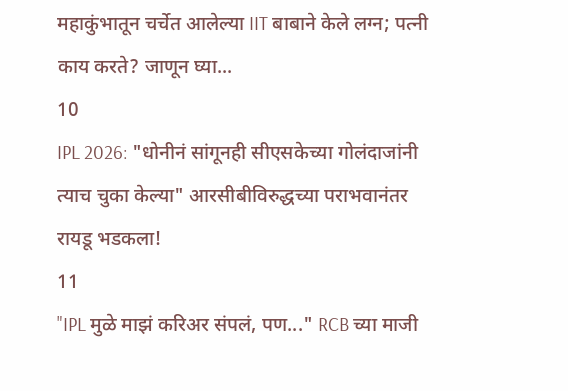महाकुंभातून चर्चेत आलेल्या IIT बाबाने केले लग्न; पत्नी काय करते? जाणून घ्या...
10
IPL 2026: "धोनीनं सांगूनही सीएसकेच्या गोलंदाजांनी त्याच चुका केल्या" आरसीबीविरुद्धच्या पराभवानंतर रायडू भडकला!
11
"IPL मुळे माझं करिअर संपलं, पण..." RCB च्या माजी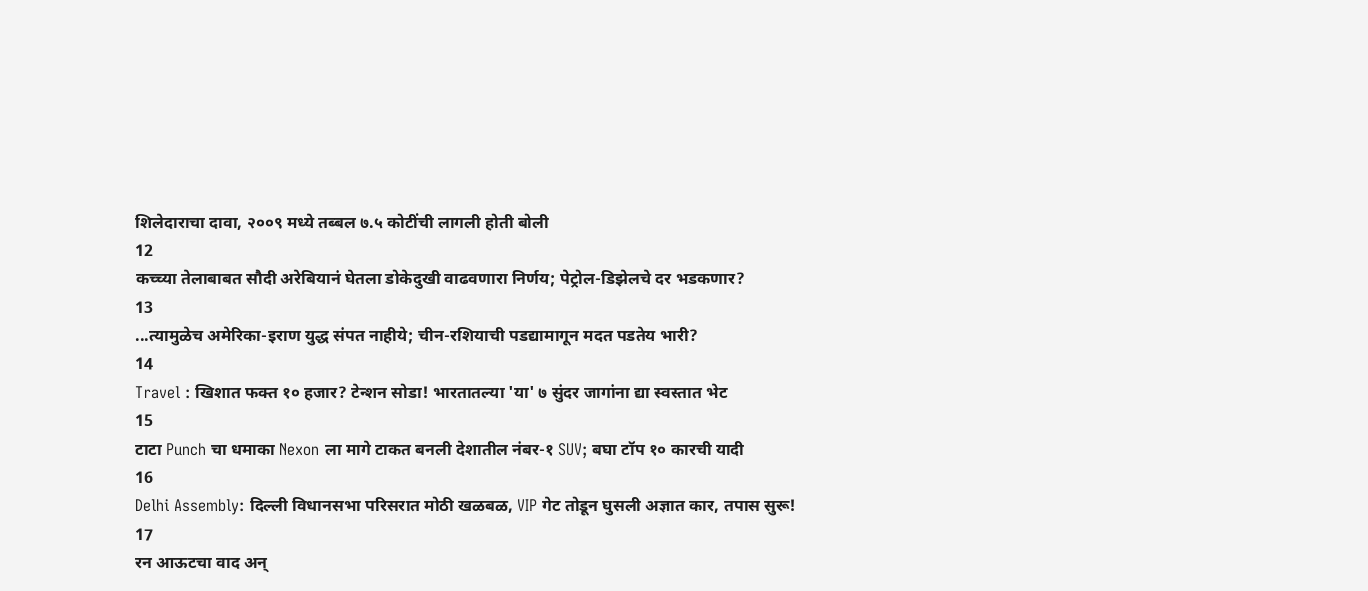शिलेदाराचा दावा, २००९ मध्ये तब्बल ७.५ कोटींची लागली होती बोली
12
कच्च्या तेलाबाबत सौदी अरेबियानं घेतला डोकेदुखी वाढवणारा निर्णय; पेट्रोल-डिझेलचे दर भडकणार?
13
...त्यामुळेच अमेरिका-इराण युद्ध संपत नाहीये; चीन-रशियाची पडद्यामागून मदत पडतेय भारी?
14
Travel : खिशात फक्त १० हजार? टेन्शन सोडा! भारतातल्या 'या' ७ सुंदर जागांना द्या स्वस्तात भेट
15
टाटा Punch चा धमाका Nexon ला मागे टाकत बनली देशातील नंबर-१ SUV; बघा टॉप १० कारची यादी
16
Delhi Assembly: दिल्ली विधानसभा परिसरात मोठी खळबळ, VIP गेट तोडून घुसली अज्ञात कार, तपास सुरू!
17
रन आऊटचा वाद अन्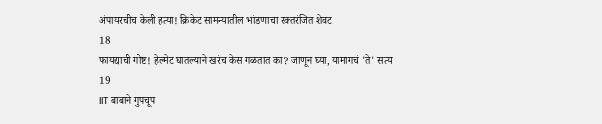अंपायरचीच केली हत्या! क्रिकेट सामन्यातील भांडणाचा रक्तरंजित शेवट
18
फायद्याची गोष्ट! हेल्मेट घातल्याने खरंच केस गळतात का? जाणून घ्या, यामागचं 'ते' सत्य
19
IIT बाबाने गुपचूप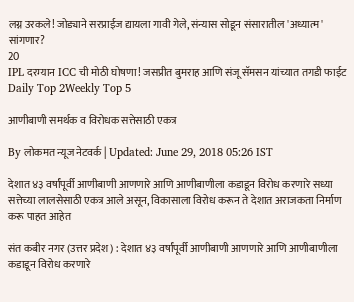लग्न उरकले! जोड्याने सरप्राईज द्यायला गावी गेले, संन्यास सोडून संसारातील 'अध्यात्म' सांगणार?
20
IPL दरम्यान ICC ची मोठी घोषणा! जसप्रीत बुमराह आणि संजू सॅमसन यांच्यात तगडी फाईट
Daily Top 2Weekly Top 5

आणीबाणी समर्थक व विरोधक सत्तेसाठी एकत्र

By लोकमत न्यूज नेटवर्क | Updated: June 29, 2018 05:26 IST

देशात ४३ वर्षांपूर्वी आणीबाणी आणणारे आणि आणीबाणीला कडाडून विरोध करणारे सध्या सत्तेच्या लालसेसाठी एकत्र आले असून, विकासाला विरोध करून ते देशात अराजकता निर्माण करू पाहत आहेत

संत कबीर नगर (उत्तर प्रदेश) : देशात ४३ वर्षांपूर्वी आणीबाणी आणणारे आणि आणीबाणीला कडाडून विरोध करणारे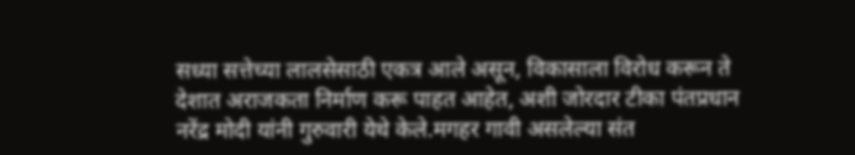सध्या सत्तेच्या लालसेसाठी एकत्र आले असून, विकासाला विरोध करून ते देशात अराजकता निर्माण करू पाहत आहेत, अशी जोरदार टीका पंतप्रधान नरेंद्र मोदी यांनी गुरुवारी येथे केले.मगहर गावी असलेल्या संत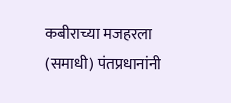कबीराच्या मजहरला (समाधी) पंतप्रधानांनी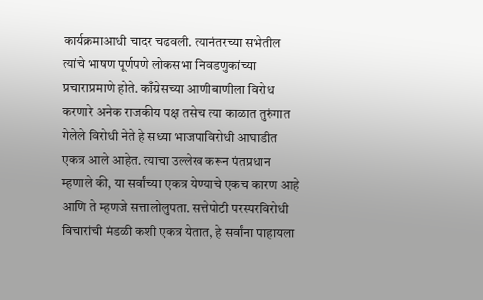कार्यक्रमाआधी चादर चढवली. त्यानंतरच्या सभेतील त्यांचे भाषण पूर्णपणे लोकसभा निवडणुकांच्या प्रचाराप्रमाणे होते. काँग्रेसच्या आणीबाणीला विरोध करणारे अनेक राजकीय पक्ष तसेच त्या काळात तुरुंगात गेलेले विरोधी नेते हे सध्या भाजपाविरोधी आघाडीत एकत्र आले आहेत. त्याचा उल्लेख करून पंतप्रधान म्हणाले की, या सर्वांच्या एकत्र येण्याचे एकच कारण आहे आणि ते म्हणजे सत्तालोलुपता. सत्तेपोटी परस्परविरोधी विचारांची मंडळी कशी एकत्र येतात, हे सर्वांना पाहायला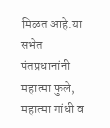मिळत आहे.या सभेत पंतप्रधानांनी महात्मा फुले, महात्मा गांधी व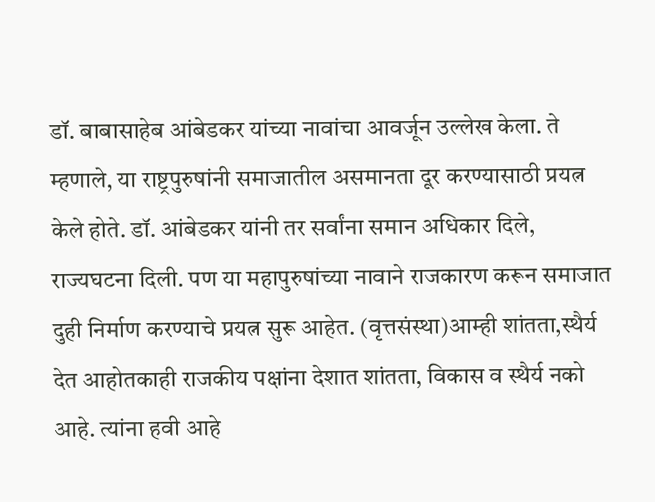डॉ. बाबासाहेब आंबेडकर यांच्या नावांचा आवर्जून उल्लेख केला. ते म्हणाले, या राष्ट्रपुरुषांनी समाजातील असमानता दूर करण्यासाठी प्रयत्न केले होते. डॉ. आंबेडकर यांनी तर सर्वांना समान अधिकार दिले, राज्यघटना दिली. पण या महापुरुषांच्या नावाने राजकारण करून समाजात दुही निर्माण करण्याचे प्रयत्न सुरू आहेत. (वृत्तसंस्था)आम्ही शांतता,स्थैर्य देत आहोतकाही राजकीय पक्षांना देशात शांतता, विकास व स्थैर्य नको आहे. त्यांना हवी आहे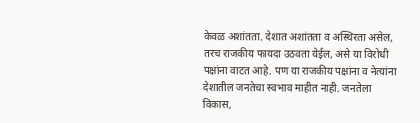केवळ अशांतता. देशात अशांतता व अस्थिरता असेल, तरच राजकीय फायदा उठवता येईल, असे या विरोधी पक्षांना वाटत आहे. पण या राजकीय पक्षांना व नेत्यांना देशातील जनतेचा स्वभाव माहीत नाही. जनतेला विकास,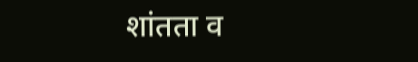शांतता व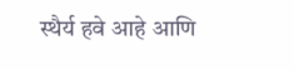स्थैर्य हवे आहे आणि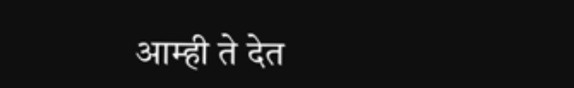आम्ही ते देत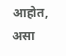आहोत, असा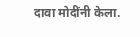दावा मोदींनी केला.